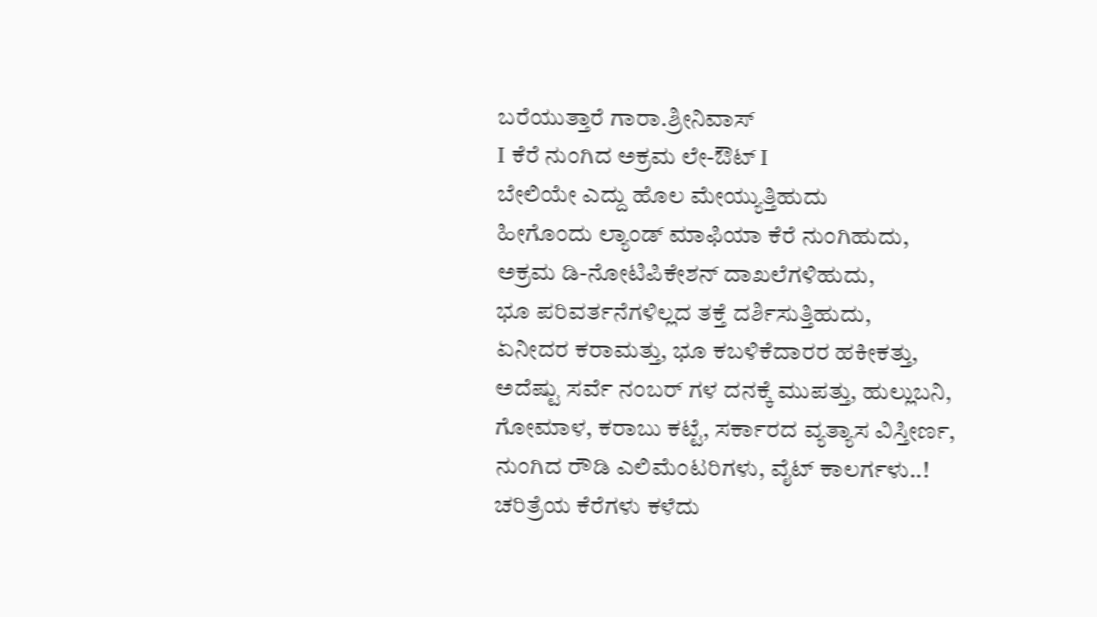ಬರೆಯುತ್ತಾರೆ ಗಾರಾ.ಶ್ರೀನಿವಾಸ್
I ಕೆರೆ ನುಂಗಿದ ಅಕ್ರಮ ಲೇ-ಔಟ್ I
ಬೇಲಿಯೇ ಎದ್ದು ಹೊಲ ಮೇಯ್ಯುತ್ತಿಹುದು
ಹೀಗೊಂದು ಲ್ಯಾಂಡ್ ಮಾಫಿಯಾ ಕೆರೆ ನುಂಗಿಹುದು,
ಅಕ್ರಮ ಡಿ-ನೋಟಿಪಿಕೇಶನ್ ದಾಖಲೆಗಳಿಹುದು,
ಭೂ ಪರಿವರ್ತನೆಗಳಿಲ್ಲದ ತಕ್ತೆ ದರ್ಶಿಸುತ್ತಿಹುದು,
ಏನೀದರ ಕರಾಮತ್ತು, ಭೂ ಕಬಳಿಕೆದಾರರ ಹಕೀಕತ್ತು,
ಅದೆಷ್ಟು ಸರ್ವೆ ನಂಬರ್ ಗಳ ದನಕ್ಕೆ ಮುಪತ್ತು, ಹುಲ್ಲುಬನಿ,
ಗೋಮಾಳ, ಕರಾಬು ಕಟ್ಟೆ, ಸರ್ಕಾರದ ವ್ಯತ್ಯಾಸ ವಿಸ್ತೀರ್ಣ,
ನುಂಗಿದ ರೌಡಿ ಎಲಿಮೆಂಟರಿಗಳು, ವೈಟ್ ಕಾಲರ್ಗಳು..!
ಚರಿತ್ರೆಯ ಕೆರೆಗಳು ಕಳೆದು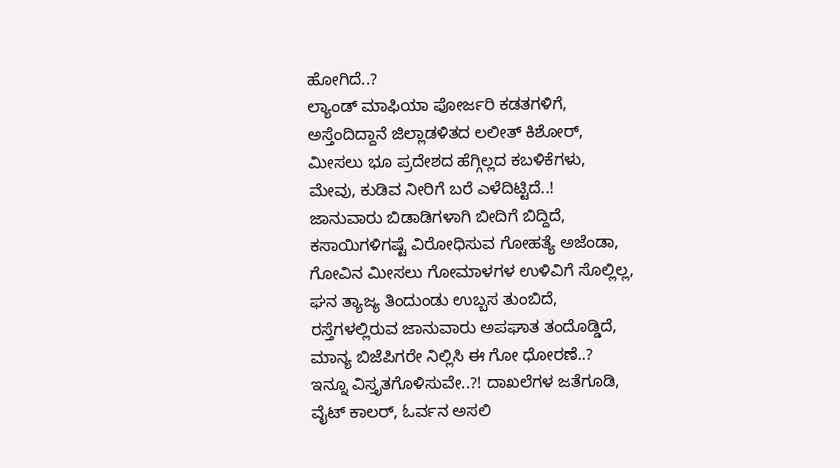ಹೋಗಿದೆ..?
ಲ್ಯಾಂಡ್ ಮಾಫಿಯಾ ಪೋರ್ಜರಿ ಕಡತಗಳಿಗೆ,
ಅಸ್ತೆಂದಿದ್ದಾನೆ ಜಿಲ್ಲಾಡಳಿತದ ಲಲೀತ್ ಕಿಶೋರ್,
ಮೀಸಲು ಭೂ ಪ್ರದೇಶದ ಹೆಗ್ಗಿಲ್ಲದ ಕಬಳಿಕೆಗಳು,
ಮೇವು, ಕುಡಿವ ನೀರಿಗೆ ಬರೆ ಎಳೆದಿಟ್ಟಿದೆ..!
ಜಾನುವಾರು ಬಿಡಾಡಿಗಳಾಗಿ ಬೀದಿಗೆ ಬಿದ್ದಿದೆ,
ಕಸಾಯಿಗಳಿಗಷ್ಟೆ ವಿರೋಧಿಸುವ ಗೋಹತ್ಯೆ ಅಜೆಂಡಾ,
ಗೋವಿನ ಮೀಸಲು ಗೋಮಾಳಗಳ ಉಳಿವಿಗೆ ಸೊಲ್ಲಿಲ್ಲ,
ಘನ ತ್ಯಾಜ್ಯ ತಿಂದುಂಡು ಉಬ್ಬಸ ತುಂಬಿದೆ,
ರಸ್ತೆಗಳಲ್ಲಿರುವ ಜಾನುವಾರು ಅಪಘಾತ ತಂದೊಡ್ಡಿದೆ,
ಮಾನ್ಯ ಬಿಜೆಪಿಗರೇ ನಿಲ್ಲಿಸಿ ಈ ಗೋ ಧೋರಣೆ..?
ಇನ್ನೂ ವಿಸ್ತೃತಗೊಳಿಸುವೇ..?! ದಾಖಲೆಗಳ ಜತೆಗೂಡಿ,
ವೈಟ್ ಕಾಲರ್, ಓರ್ವನ ಅಸಲಿ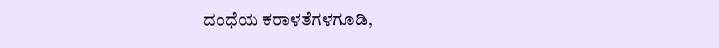ದಂಧೆಯ ಕರಾಳತೆಗಳಗೂಡಿ,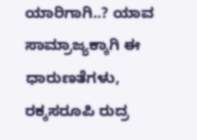ಯಾರಿಗಾಗಿ..? ಯಾವ ಸಾಮ್ರಾಜ್ಯಕ್ಕಾಗಿ ಈ ಧಾರುಣತೆಗಳು,
ರಕ್ಕಸರೂಪಿ ರುದ್ರ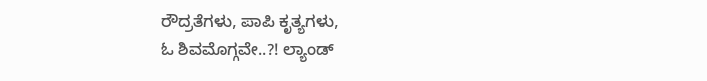ರೌದ್ರತೆಗಳು, ಪಾಪಿ ಕೃತ್ಯಗಳು,
ಓ ಶಿವಮೊಗ್ಗವೇ..?! ಲ್ಯಾಂಡ್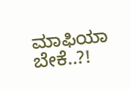ಮಾಫಿಯಾ ಬೇಕೆ..?!